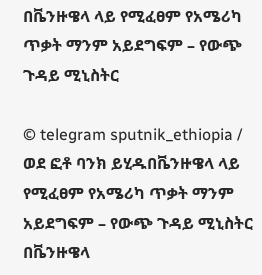በቬንዙዌላ ላይ የሚፈፀም የአሜሪካ ጥቃት ማንም አይደግፍም – የውጭ ጉዳይ ሚኒስትር

© telegram sputnik_ethiopia / ወደ ፎቶ ባንክ ይሂዱበቬንዙዌላ ላይ የሚፈፀም የአሜሪካ ጥቃት ማንም አይደግፍም – የውጭ ጉዳይ ሚኒስትር
በቬንዙዌላ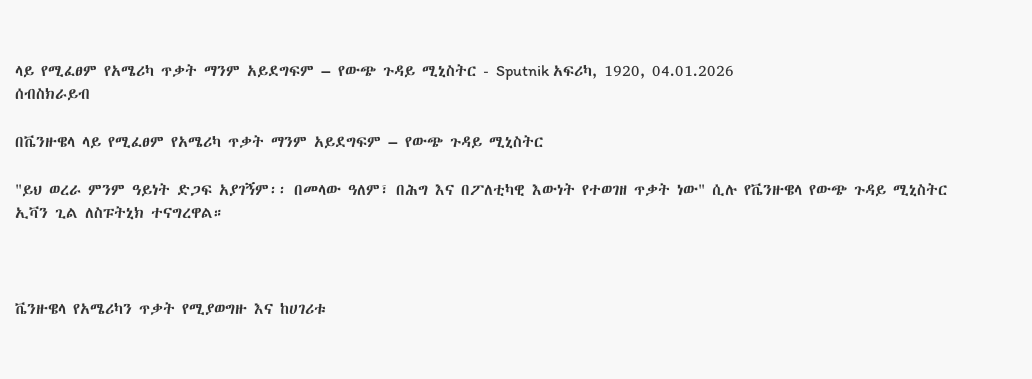ላይ የሚፈፀም የአሜሪካ ጥቃት ማንም አይደግፍም – የውጭ ጉዳይ ሚኒስትር - Sputnik አፍሪካ, 1920, 04.01.2026
ሰብስክራይብ

በቬንዙዌላ ላይ የሚፈፀም የአሜሪካ ጥቃት ማንም አይደግፍም – የውጭ ጉዳይ ሚኒስትር

"ይህ ወረራ ምንም ዓይነት ድጋፍ አያገኝም፡፡ በመላው ዓለም፣ በሕግ እና በፖለቲካዊ እውነት የተወገዘ ጥቃት ነው" ሲሉ የቬንዙዌላ የውጭ ጉዳይ ሚኒስትር ኢቫን ጊል ለስፑትኒክ ተናግረዋል።



ቬንዙዌላ የአሜሪካን ጥቃት የሚያወግዙ እና ከሀገሪቱ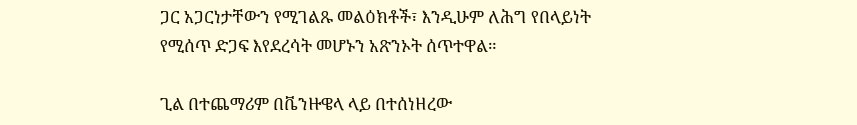ጋር አጋርነታቸውን የሚገልጹ መልዕክቶች፣ እንዲሁም ለሕግ የበላይነት የሚሰጥ ድጋፍ እየደረሳት መሆኑን አጽንኦት ሰጥተዋል።

ጊል በተጨማሪም በቬንዙዌላ ላይ በተሰነዘረው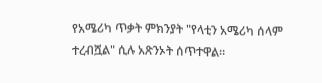የአሜሪካ ጥቃት ምክንያት "የላቲን አሜሪካ ሰላም ተረብሿል" ሲሉ አጽንኦት ሰጥተዋል።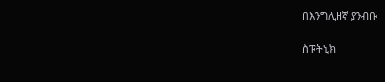በእንግሊዘኛ ያንብቡ

ስፑትኒክ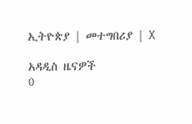ኢትዮጵያ | መተግበሪያ | X

አዳዲስ ዜናዎች
0